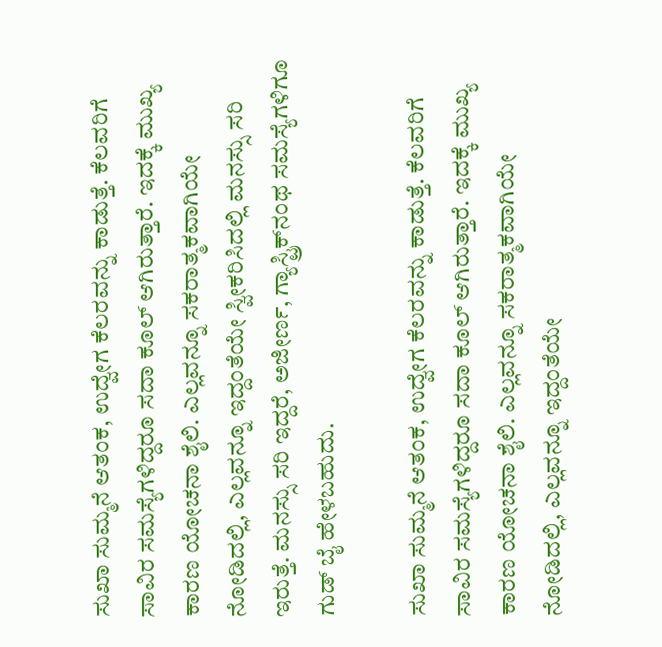ಸುಖಾ ಸುಮ್ಮನೆ ಆತಂಕ, ಉದ್ವೇಗ ಕೆಲರವನ್ನು ಕಾಡುತ್ತೆ. ಕೆಲವರಿಗೆ ಸಾವಿರ ಸಮಸ್ಯೆಗಳಿದ್ದರೂ ಸದಾ ಕೂಲ್ ಆಗಿರುತ್ತಾರೆ. ಇದಕ್ಕೆ ಮುಖ್ಯ ಕಾರಣ ಯೋಚನಾ ಶೈಲಿ. ಎಲ್ಲವನ್ನೂ ಸಕರಾತ್ಮಕವಾಗಿಯೇ ನೋಡಿದಲ್ಲಿ, ಎಲ್ಲವನ್ನೂ ಇದ್ದಂತೆಯೇ ಸ್ವೀಕರಿಸಿದಲ್ಲಿ ಮನಸ್ಸು ಸರಿ ಇರುತ್ತೆ. ಮನಸ್ಸು ಸರಿ ಇದ್ದರೆ, ಅಜೀರ್ಣ, ಗ್ಯಾಸ್ಟ್ರಿಕ್‌ನಂಥ ಸಮಸ್ಯೆಗಳಿಗೂ ಗುಡ್ ಬೈ ಹೇಳಬಹುದು.

ಸುಖಾ ಸುಮ್ಮನೆ ಆತಂಕ, ಉದ್ವೇಗ ಕೆಲರವನ್ನು ಕಾಡುತ್ತೆ. ಕೆಲವರಿಗೆ ಸಾವಿರ ಸಮಸ್ಯೆಗಳಿದ್ದರೂ ಸದಾ ಕೂಲ್ ಆಗಿರುತ್ತಾರೆ. ಇದಕ್ಕೆ ಮುಖ್ಯ ಕಾರಣ ಯೋಚನಾ ಶೈಲಿ. ಎಲ್ಲವನ್ನೂ ಸಕರಾತ್ಮಕವಾಗಿಯೇ ನೋಡಿದಲ್ಲಿ, ಎಲ್ಲವನ್ನೂ ಇದ್ದಂತೆಯೇ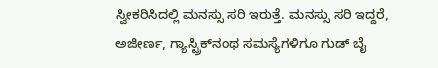ಸ್ವೀಕರಿಸಿದಲ್ಲಿ ಮನಸ್ಸು ಸರಿ ಇರುತ್ತೆ. ಮನಸ್ಸು ಸರಿ ಇದ್ದರೆ, ಅಜೀರ್ಣ, ಗ್ಯಾಸ್ಟ್ರಿಕ್‌ನಂಥ ಸಮಸ್ಯೆಗಳಿಗೂ ಗುಡ್ ಬೈ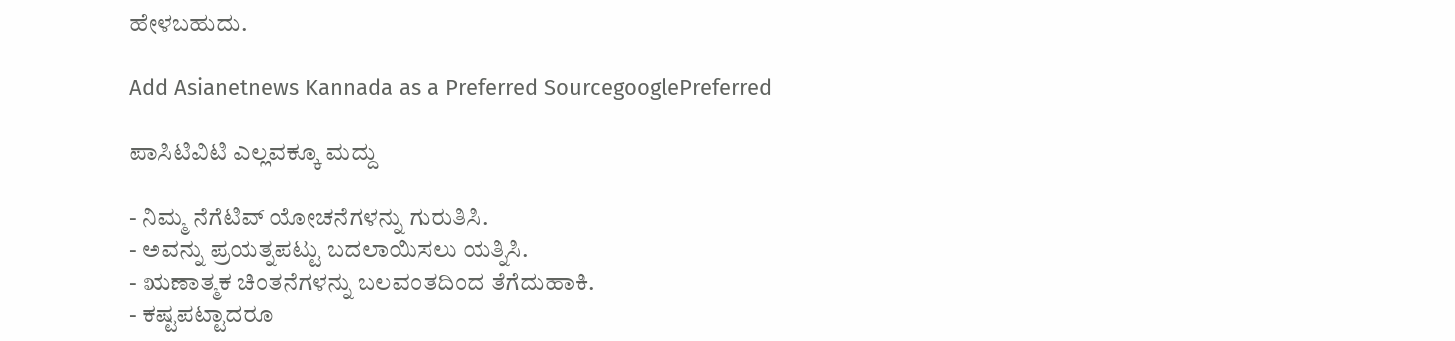ಹೇಳಬಹುದು.

Add Asianetnews Kannada as a Preferred SourcegooglePreferred

ಪಾಸಿಟಿವಿಟಿ ಎಲ್ಲವಕ್ಕೂ ಮದ್ದು

- ನಿಮ್ಮ ನೆಗೆಟಿವ್ ಯೋಚನೆಗಳನ್ನು ಗುರುತಿಸಿ.
- ಅವನ್ನು ಪ್ರಯತ್ನಪಟ್ಟು ಬದಲಾಯಿಸಲು ಯತ್ನಿಸಿ.
- ಋಣಾತ್ಮಕ ಚಿಂತನೆಗಳನ್ನು ಬಲವಂತದಿಂದ ತೆಗೆದುಹಾಕಿ.
- ಕಷ್ಟಪಟ್ಟಾದರೂ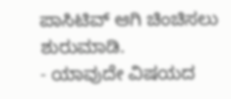ಪಾಸಿಟಿವ್ ಆಗಿ ಚಿಂಚಿಸಲು ಶುರುಮಾಡಿ.
- ಯಾವುದೇ ವಿಷಯದ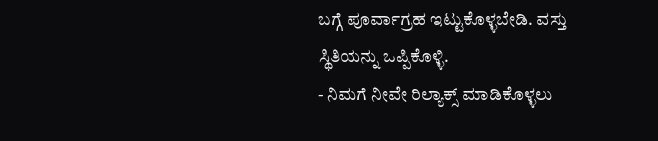ಬಗ್ಗೆ ಪೂರ್ವಾಗ್ರಹ ಇಟ್ಟುಕೊಳ್ಳಬೇಡಿ. ವಸ್ತು ಸ್ಥಿತಿಯನ್ನು ಒಪ್ಪಿಕೊಳ್ಳಿ.
- ನಿಮಗೆ ನೀವೇ ರಿಲ್ಯಾಕ್ಸ್ ಮಾಡಿಕೊಳ್ಳಲು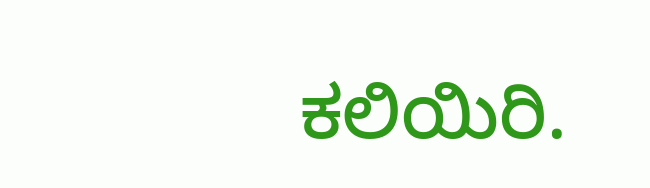ಕಲಿಯಿರಿ.